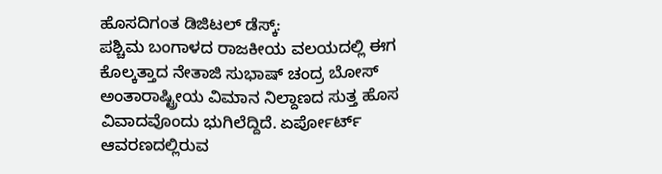ಹೊಸದಿಗಂತ ಡಿಜಿಟಲ್ ಡೆಸ್ಕ್:
ಪಶ್ಚಿಮ ಬಂಗಾಳದ ರಾಜಕೀಯ ವಲಯದಲ್ಲಿ ಈಗ ಕೊಲ್ಕತ್ತಾದ ನೇತಾಜಿ ಸುಭಾಷ್ ಚಂದ್ರ ಬೋಸ್ ಅಂತಾರಾಷ್ಟ್ರೀಯ ವಿಮಾನ ನಿಲ್ದಾಣದ ಸುತ್ತ ಹೊಸ ವಿವಾದವೊಂದು ಭುಗಿಲೆದ್ದಿದೆ. ಏರ್ಪೋರ್ಟ್ ಆವರಣದಲ್ಲಿರುವ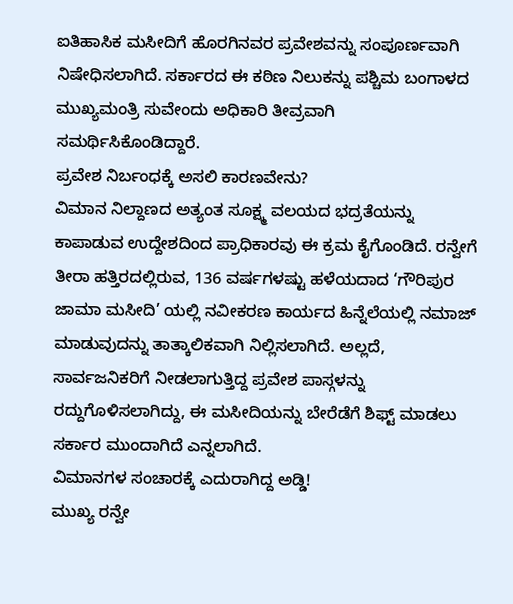ಐತಿಹಾಸಿಕ ಮಸೀದಿಗೆ ಹೊರಗಿನವರ ಪ್ರವೇಶವನ್ನು ಸಂಪೂರ್ಣವಾಗಿ ನಿಷೇಧಿಸಲಾಗಿದೆ. ಸರ್ಕಾರದ ಈ ಕಠಿಣ ನಿಲುಕನ್ನು ಪಶ್ಚಿಮ ಬಂಗಾಳದ ಮುಖ್ಯಮಂತ್ರಿ ಸುವೇಂದು ಅಧಿಕಾರಿ ತೀವ್ರವಾಗಿ ಸಮರ್ಥಿಸಿಕೊಂಡಿದ್ದಾರೆ.
ಪ್ರವೇಶ ನಿರ್ಬಂಧಕ್ಕೆ ಅಸಲಿ ಕಾರಣವೇನು?
ವಿಮಾನ ನಿಲ್ದಾಣದ ಅತ್ಯಂತ ಸೂಕ್ಷ್ಮ ವಲಯದ ಭದ್ರತೆಯನ್ನು ಕಾಪಾಡುವ ಉದ್ದೇಶದಿಂದ ಪ್ರಾಧಿಕಾರವು ಈ ಕ್ರಮ ಕೈಗೊಂಡಿದೆ. ರನ್ವೇಗೆ ತೀರಾ ಹತ್ತಿರದಲ್ಲಿರುವ, 136 ವರ್ಷಗಳಷ್ಟು ಹಳೆಯದಾದ ‘ಗೌರಿಪುರ ಜಾಮಾ ಮಸೀದಿ’ ಯಲ್ಲಿ ನವೀಕರಣ ಕಾರ್ಯದ ಹಿನ್ನೆಲೆಯಲ್ಲಿ ನಮಾಜ್ ಮಾಡುವುದನ್ನು ತಾತ್ಕಾಲಿಕವಾಗಿ ನಿಲ್ಲಿಸಲಾಗಿದೆ. ಅಲ್ಲದೆ, ಸಾರ್ವಜನಿಕರಿಗೆ ನೀಡಲಾಗುತ್ತಿದ್ದ ಪ್ರವೇಶ ಪಾಸ್ಗಳನ್ನು ರದ್ದುಗೊಳಿಸಲಾಗಿದ್ದು, ಈ ಮಸೀದಿಯನ್ನು ಬೇರೆಡೆಗೆ ಶಿಫ್ಟ್ ಮಾಡಲು ಸರ್ಕಾರ ಮುಂದಾಗಿದೆ ಎನ್ನಲಾಗಿದೆ.
ವಿಮಾನಗಳ ಸಂಚಾರಕ್ಕೆ ಎದುರಾಗಿದ್ದ ಅಡ್ಡಿ!
ಮುಖ್ಯ ರನ್ವೇ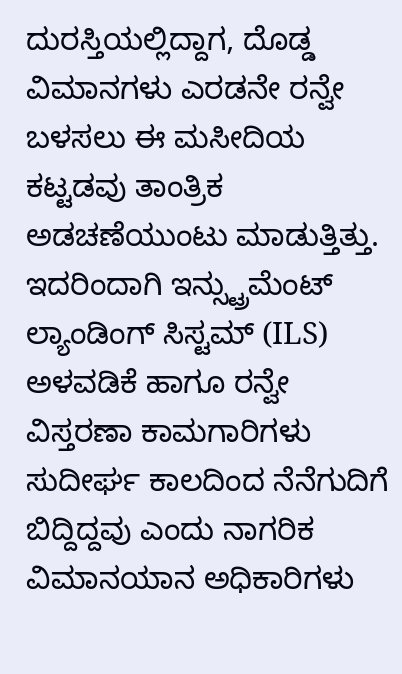ದುರಸ್ತಿಯಲ್ಲಿದ್ದಾಗ, ದೊಡ್ಡ ವಿಮಾನಗಳು ಎರಡನೇ ರನ್ವೇ ಬಳಸಲು ಈ ಮಸೀದಿಯ ಕಟ್ಟಡವು ತಾಂತ್ರಿಕ ಅಡಚಣೆಯುಂಟು ಮಾಡುತ್ತಿತ್ತು. ಇದರಿಂದಾಗಿ ಇನ್ಸ್ಟ್ರುಮೆಂಟ್ ಲ್ಯಾಂಡಿಂಗ್ ಸಿಸ್ಟಮ್ (ILS) ಅಳವಡಿಕೆ ಹಾಗೂ ರನ್ವೇ ವಿಸ್ತರಣಾ ಕಾಮಗಾರಿಗಳು ಸುದೀರ್ಘ ಕಾಲದಿಂದ ನೆನೆಗುದಿಗೆ ಬಿದ್ದಿದ್ದವು ಎಂದು ನಾಗರಿಕ ವಿಮಾನಯಾನ ಅಧಿಕಾರಿಗಳು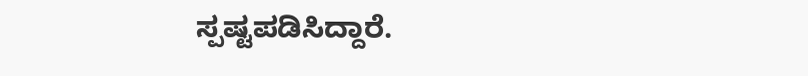ಸ್ಪಷ್ಟಪಡಿಸಿದ್ದಾರೆ.